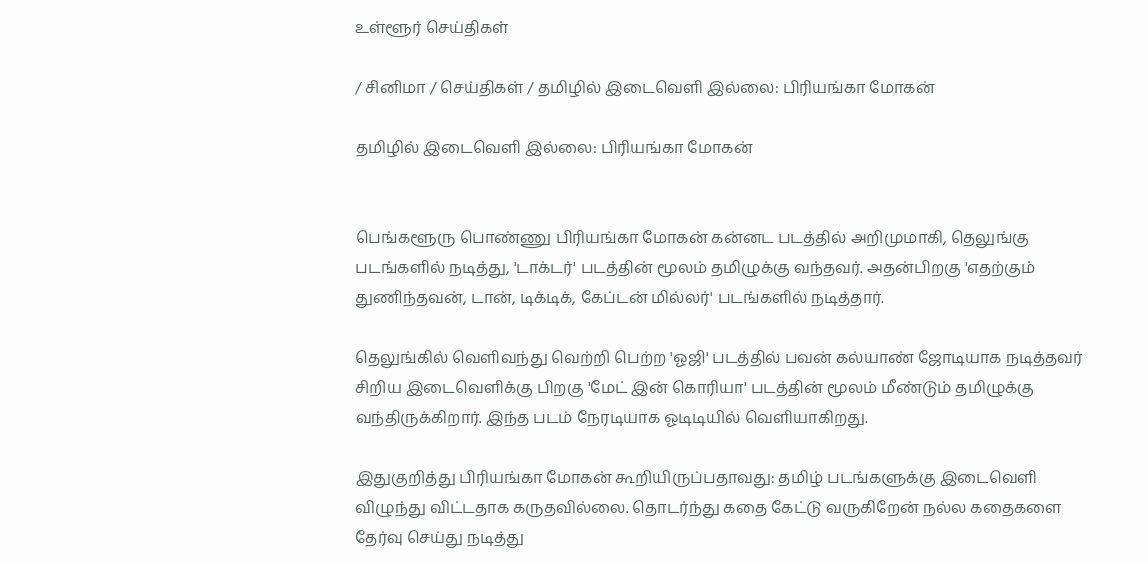உள்ளூர் செய்திகள்

/ சினிமா / செய்திகள் / தமிழில் இடைவெளி இல்லை: பிரியங்கா மோகன்

தமிழில் இடைவெளி இல்லை: பிரியங்கா மோகன்


பெங்களூரு பொண்ணு பிரியங்கா மோகன் கன்னட படத்தில் அறிமுமாகி, தெலுங்கு படங்களில் நடித்து, 'டாக்டர்' படத்தின் மூலம் தமிழுக்கு வந்தவர். அதன்பிறகு 'எதற்கும் துணிந்தவன், டான், டிக்டிக், கேப்டன் மில்லர்' படங்களில் நடித்தார்.

தெலுங்கில் வெளிவந்து வெற்றி பெற்ற 'ஓஜி' படத்தில் பவன் கல்யாண் ஜோடியாக நடித்தவர் சிறிய இடைவெளிக்கு பிறகு 'மேட் இன் கொரியா' படத்தின் மூலம் மீண்டும் தமிழுக்கு வந்திருக்கிறார். இந்த படம் நேரடியாக ஓடிடியில் வெளியாகிறது.

இதுகுறித்து பிரியங்கா மோகன் கூறியிருப்பதாவது: தமிழ் படங்களுக்கு இடைவெளி விழுந்து விட்டதாக கருதவில்லை. தொடர்ந்து கதை கேட்டு வருகிறேன் நல்ல கதைகளை தேர்வு செய்து நடித்து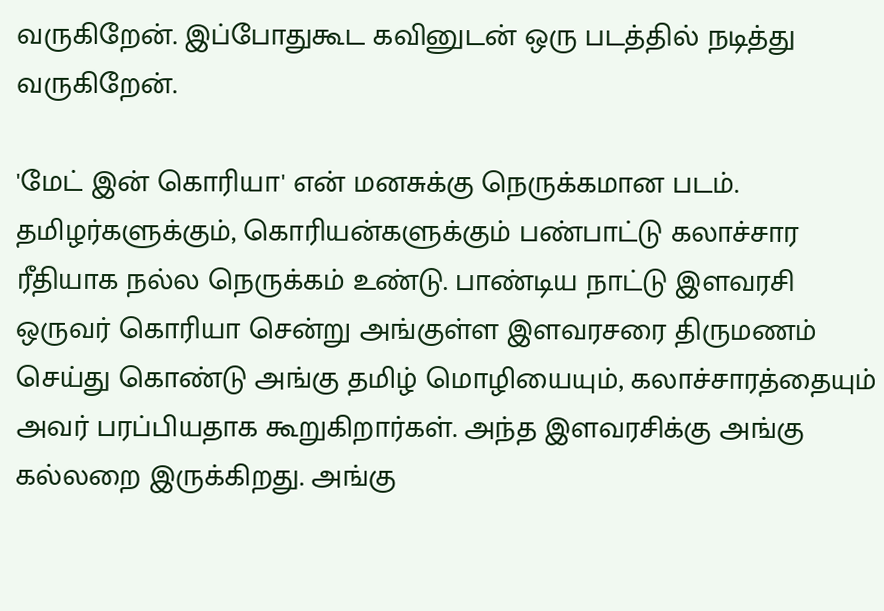வருகிறேன். இப்போதுகூட கவினுடன் ஒரு படத்தில் நடித்து வருகிறேன்.

'மேட் இன் கொரியா' என் மனசுக்கு நெருக்கமான படம். தமிழர்களுக்கும், கொரியன்களுக்கும் பண்பாட்டு கலாச்சார ரீதியாக நல்ல நெருக்கம் உண்டு. பாண்டிய நாட்டு இளவரசி ஒருவர் கொரியா சென்று அங்குள்ள இளவரசரை திருமணம் செய்து கொண்டு அங்கு தமிழ் மொழியையும், கலாச்சாரத்தையும் அவர் பரப்பியதாக கூறுகிறார்கள். அந்த இளவரசிக்கு அங்கு கல்லறை இருக்கிறது. அங்கு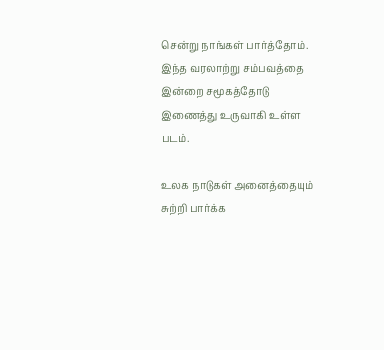சென்று நாங்கள் பார்த்தோம். இந்த வரலாற்று சம்பவத்தை இன்றை சமூகத்தோடு இணைத்து உருவாகி உள்ள படம்.

உலக நாடுகள் அனைத்தையும் சுற்றி பார்க்க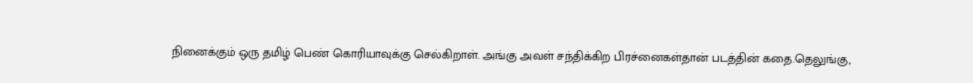நினைக்கும் ஒரு தமிழ் பெண் கொரியாவுக்கு செல்கிறாள். அங்கு அவள் சந்திக்கிற பிரச்னைகள்தான் படத்தின் கதை.தெலுங்கு,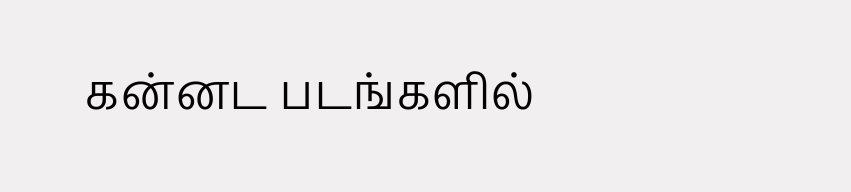கன்னட படங்களில்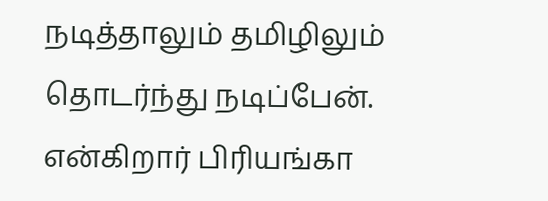நடித்தாலும் தமிழிலும் தொடர்ந்து நடிப்பேன். என்கிறார் பிரியங்கா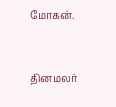மோகன்.


தினமலர்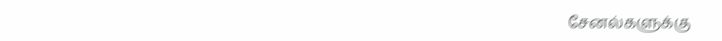சேனல்களுக்கு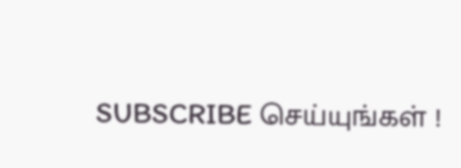SUBSCRIBE செய்யுங்கள் !